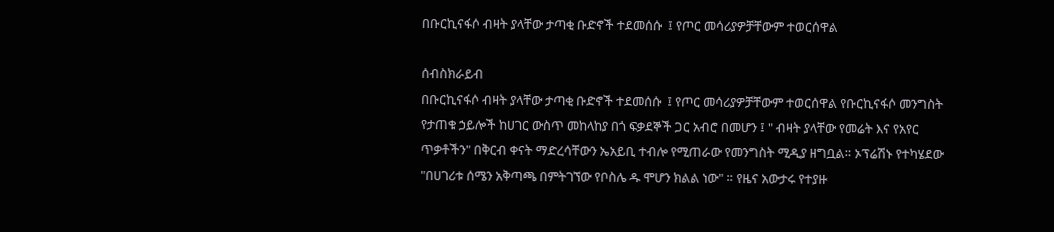በቡርኪናፋሶ ብዛት ያላቸው ታጣቂ ቡድኖች ተደመሰሱ  ፤ የጦር መሳሪያዎቻቸውም ተወርሰዋል

ሰብስክራይብ
በቡርኪናፋሶ ብዛት ያላቸው ታጣቂ ቡድኖች ተደመሰሱ  ፤ የጦር መሳሪያዎቻቸውም ተወርሰዋል የቡርኪናፋሶ መንግስት  የታጠቁ ኃይሎች ከሀገር ውስጥ መከላከያ በጎ ፍቃደኞች ጋር አብሮ በመሆን ፤ " ብዛት ያላቸው የመሬት እና የአየር ጥቃቶችን" በቅርብ ቀናት ማድረሳቸውን ኤአይቢ ተብሎ የሚጠራው የመንግስት ሚዲያ ዘግቧል። ኦፕሬሽኑ የተካሄደው "በሀገሪቱ ሰሜን አቅጣጫ በምትገኘው የቦስሌ ዱ ሞሆን ክልል ነው" ። የዜና አውታሩ የተያዙ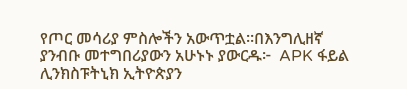የጦር መሳሪያ ምስሎችን አውጥቷል።በእንግሊዘኛ ያንብቡ መተግበሪያውን አሁኑኑ ያውርዱ፦  APK ፋይል ሊንክስፑትኒክ ኢትዮጵያን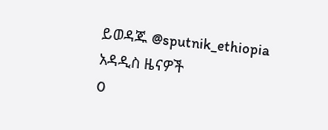ይወዳጁ @sputnik_ethiopia
አዳዲስ ዜናዎች
0